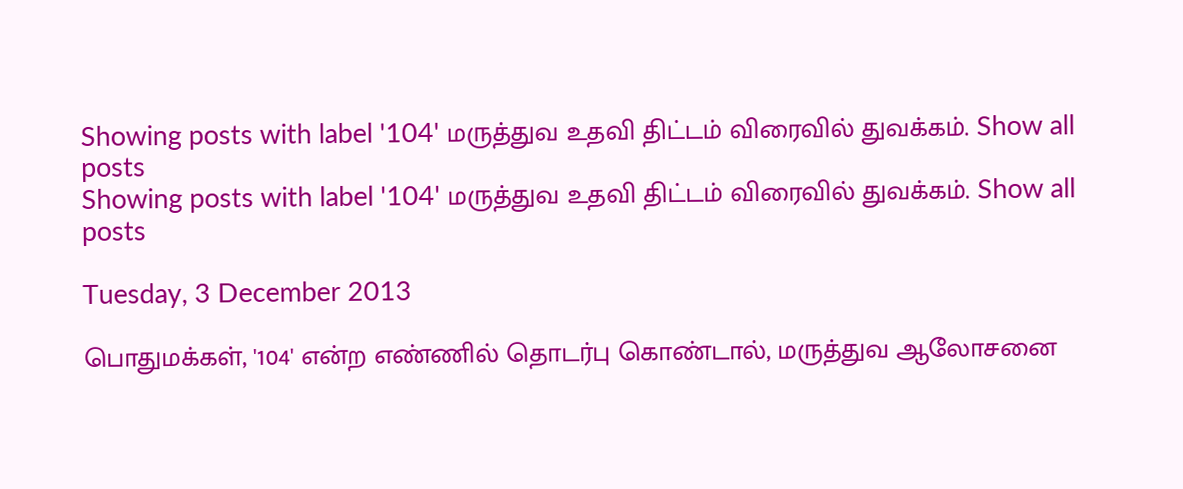Showing posts with label '104' மருத்துவ உதவி திட்டம் விரைவில் துவக்கம். Show all posts
Showing posts with label '104' மருத்துவ உதவி திட்டம் விரைவில் துவக்கம். Show all posts

Tuesday, 3 December 2013

பொதுமக்கள், '104' என்ற எண்ணில் தொடர்பு கொண்டால், மருத்துவ ஆலோசனை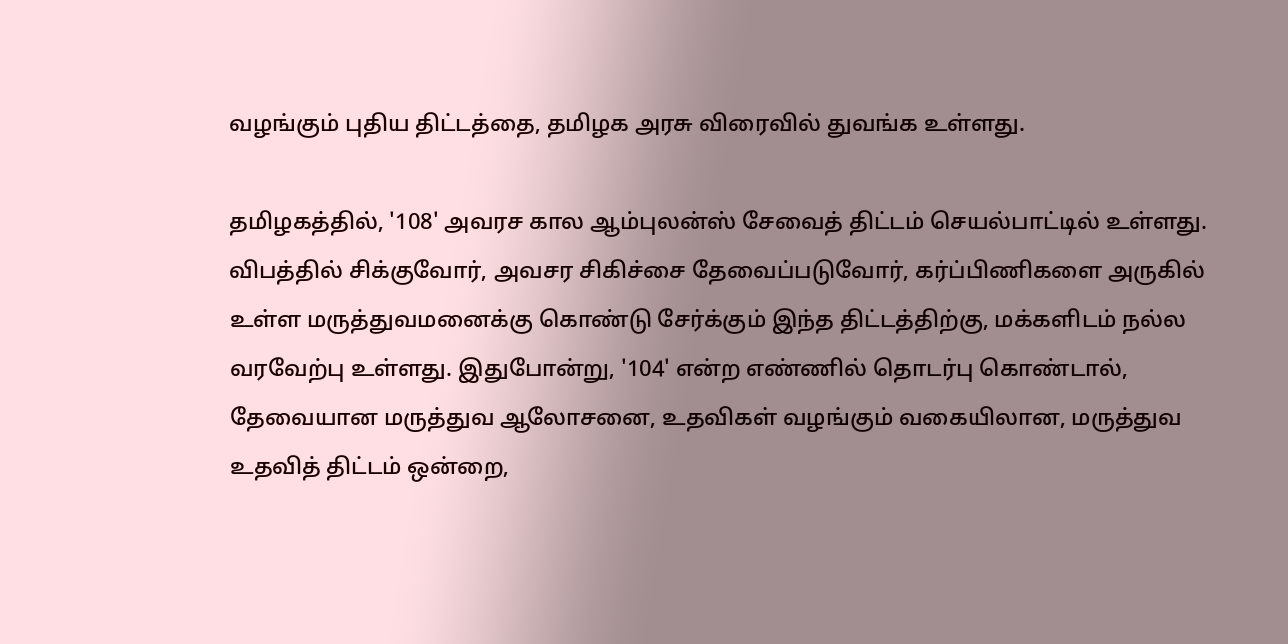வழங்கும் புதிய திட்டத்தை, தமிழக அரசு விரைவில் துவங்க உள்ளது.

தமிழகத்தில், '108' அவரச கால ஆம்புலன்ஸ் சேவைத் திட்டம் செயல்பாட்டில் உள்ளது. விபத்தில் சிக்குவோர், அவசர சிகிச்சை தேவைப்படுவோர், கர்ப்பிணிகளை அருகில் உள்ள மருத்துவமனைக்கு கொண்டு சேர்க்கும் இந்த திட்டத்திற்கு, மக்களிடம் நல்ல வரவேற்பு உள்ளது. இதுபோன்று, '104' என்ற எண்ணில் தொடர்பு கொண்டால், தேவையான மருத்துவ ஆலோசனை, உதவிகள் வழங்கும் வகையிலான, மருத்துவ உதவித் திட்டம் ஒன்றை,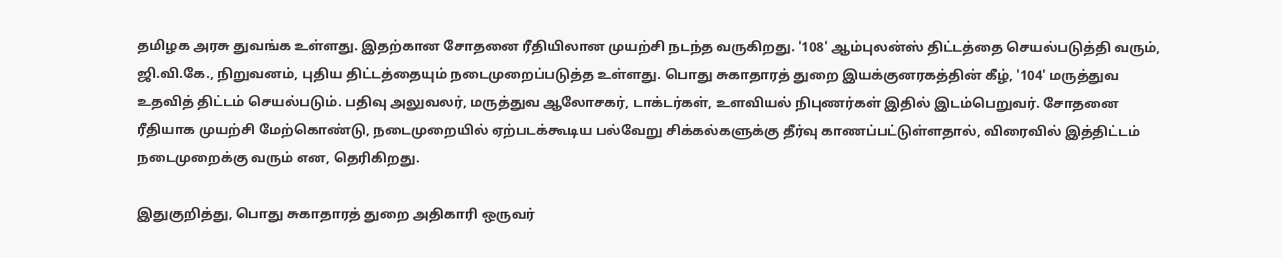தமிழக அரசு துவங்க உள்ளது. இதற்கான சோதனை ரீதியிலான முயற்சி நடந்த வருகிறது. '108' ஆம்புலன்ஸ் திட்டத்தை செயல்படுத்தி வரும், ஜி.வி.கே., நிறுவனம், புதிய திட்டத்தையும் நடைமுறைப்படுத்த உள்ளது. பொது சுகாதாரத் துறை இயக்குனரகத்தின் கீழ், '104' மருத்துவ உதவித் திட்டம் செயல்படும். பதிவு அலுவலர், மருத்துவ ஆலோசகர், டாக்டர்கள், உளவியல் நிபுணர்கள் இதில் இடம்பெறுவர். சோதனை ரீதியாக முயற்சி மேற்கொண்டு, நடைமுறையில் ஏற்படக்கூடிய பல்வேறு சிக்கல்களுக்கு தீர்வு காணப்பட்டுள்ளதால், விரைவில் இத்திட்டம் நடைமுறைக்கு வரும் என, தெரிகிறது.

இதுகுறித்து, பொது சுகாதாரத் துறை அதிகாரி ஒருவர்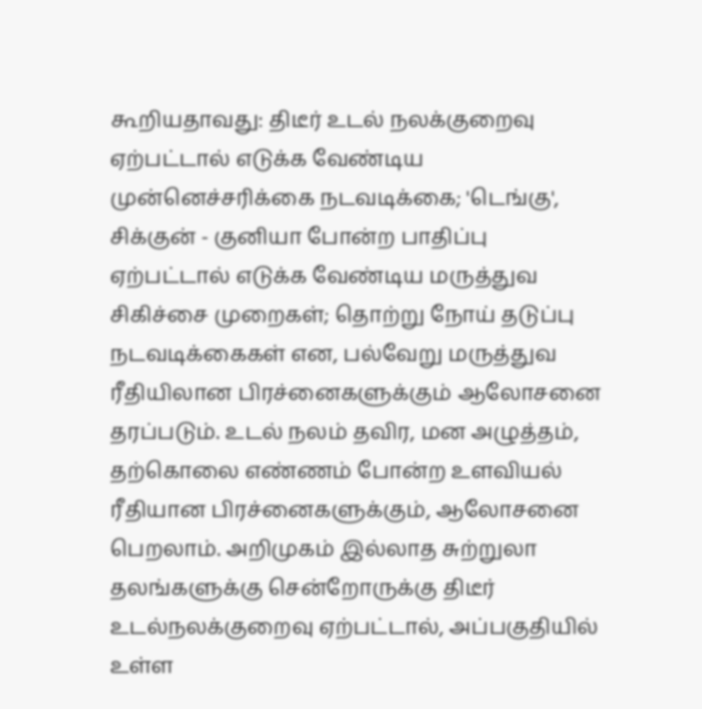கூறியதாவது: திடீர் உடல் நலக்குறைவு ஏற்பட்டால் எடுக்க வேண்டிய முன்னெச்சரிக்கை நடவடிக்கை; 'டெங்கு', சிக்குன் - குனியா போன்ற பாதிப்பு ஏற்பட்டால் எடுக்க வேண்டிய மருத்துவ சிகிச்சை முறைகள்; தொற்று நோய் தடுப்பு நடவடிக்கைகள் என, பல்வேறு மருத்துவ ரீதியிலான பிரச்னைகளுக்கும் ஆலோசனை தரப்படும். உடல் நலம் தவிர, மன அழுத்தம், தற்கொலை எண்ணம் போன்ற உளவியல் ரீதியான பிரச்னைகளுக்கும், ஆலோசனை பெறலாம். அறிமுகம் இல்லாத சுற்றுலா தலங்களுக்கு சென்றோருக்கு திடீர் உடல்நலக்குறைவு ஏற்பட்டால், அப்பகுதியில் உள்ள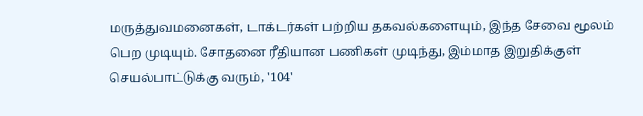மருத்துவமனைகள், டாக்டர்கள் பற்றிய தகவல்களையும், இந்த சேவை மூலம் பெற முடியும். சோதனை ரீதியான பணிகள் முடிந்து, இம்மாத இறுதிக்குள் செயல்பாட்டுக்கு வரும், '104'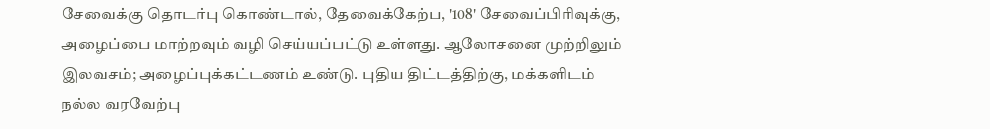சேவைக்கு தொடர்பு கொண்டால், தேவைக்கேற்ப, '108' சேவைப்பிரிவுக்கு, அழைப்பை மாற்றவும் வழி செய்யப்பட்டு உள்ளது. ஆலோசனை முற்றிலும் இலவசம்; அழைப்புக்கட்டணம் உண்டு. புதிய திட்டத்திற்கு, மக்களிடம் நல்ல வரவேற்பு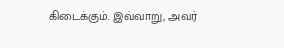கிடைக்கும். இவ்வாறு, அவர்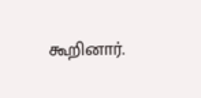கூறினார்.